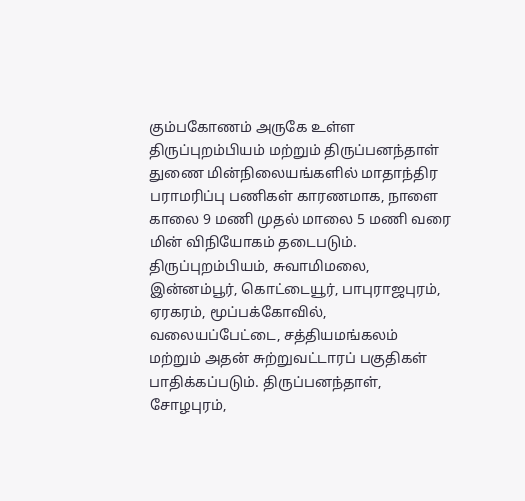கும்பகோணம் அருகே உள்ள திருப்புறம்பியம் மற்றும் திருப்பனந்தாள் துணை மின்நிலையங்களில் மாதாந்திர பராமரிப்பு பணிகள் காரணமாக, நாளை காலை 9 மணி முதல் மாலை 5 மணி வரை மின் விநியோகம் தடைபடும். திருப்புறம்பியம், சுவாமிமலை, இன்னம்பூர், கொட்டையூர், பாபுராஜபுரம், ஏரகரம், மூப்பக்கோவில், வலையப்பேட்டை, சத்தியமங்கலம் மற்றும் அதன் சுற்றுவட்டாரப் பகுதிகள் பாதிக்கப்படும். திருப்பனந்தாள், சோழபுரம்,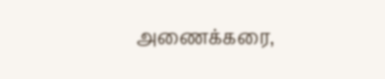அணைக்கரை,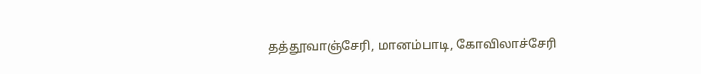தத்தூவாஞ்சேரி, மானம்பாடி, கோவிலாச்சேரி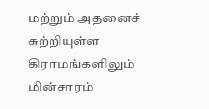மற்றும் அதனைச் சுற்றியுள்ள கிராமங்களிலும் மின்சாரம்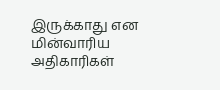இருக்காது என மின்வாரிய அதிகாரிகள்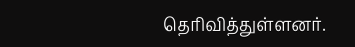தெரிவித்துள்ளனர்.